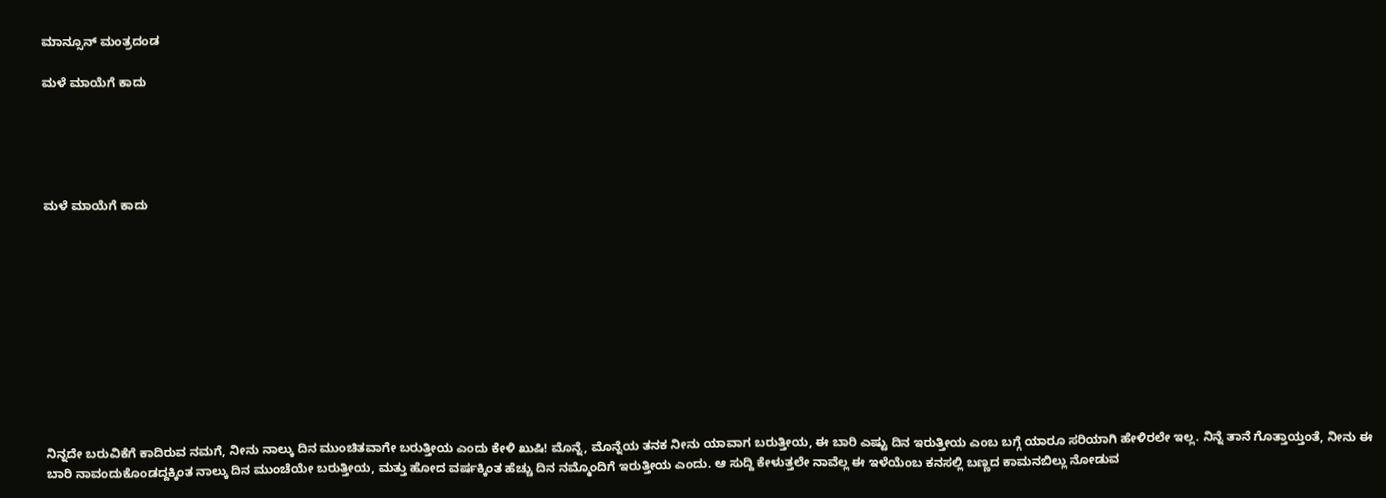ಮಾನ್ಸೂನ್ ಮಂತ್ರದಂಡ

ಮಳೆ ಮಾಯೆಗೆ ಕಾದು





ಮಳೆ ಮಾಯೆಗೆ ಕಾದು











ನಿನ್ನದೇ ಬರುವಿಕೆಗೆ ಕಾದಿರುವ ನಮಗೆ, ನೀನು ನಾಲ್ಕು ದಿನ ಮುಂಚಿತವಾಗೇ ಬರುತ್ತೀಯ ಎಂದು ಕೇಳಿ ಖುಷಿ! ಮೊನ್ನೆ, ಮೊನ್ನೆಯ ತನಕ ನೀನು ಯಾವಾಗ ಬರುತ್ತೀಯ, ಈ ಬಾರಿ ಎಷ್ಟು ದಿನ ಇರುತ್ತೀಯ ಎಂಬ ಬಗ್ಗೆ ಯಾರೂ ಸರಿಯಾಗಿ ಹೇಳಿರಲೇ ಇಲ್ಲ. ನಿನ್ನೆ ತಾನೆ ಗೊತ್ತಾಯ್ತಂತೆ, ನೀನು ಈ ಬಾರಿ ನಾವಂದುಕೊಂಡದ್ದಕ್ಕಿಂತ ನಾಲ್ಕು ದಿನ ಮುಂಚೆಯೇ ಬರುತ್ತೀಯ, ಮತ್ತು ಹೋದ ವರ್ಷಕ್ಕಿಂತ ಹೆಚ್ಚು ದಿನ ನಮ್ಮೊಂದಿಗೆ ಇರುತ್ತೀಯ ಎಂದು. ಆ ಸುದ್ದಿ ಕೇಳುತ್ತಲೇ ನಾವೆಲ್ಲ ಈ ಇಳೆಯೆಂಬ ಕನಸಲ್ಲಿ ಬಣ್ಣದ ಕಾಮನಬಿಲ್ಲು ನೋಡುವ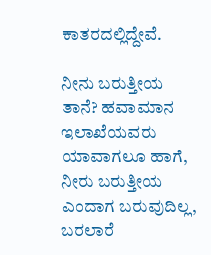ಕಾತರದಲ್ಲಿದ್ದೇವೆ.

ನೀನು ಬರುತ್ತೀಯ ತಾನೆ? ಹವಾಮಾನ ಇಲಾಖೆಯವರು ಯಾವಾಗಲೂ ಹಾಗೆ, ನೀರು ಬರುತ್ತೀಯ ಎಂದಾಗ ಬರುವುದಿಲ್ಲ, ಬರಲಾರೆ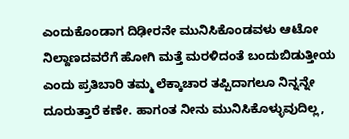ಎಂದುಕೊಂಡಾಗ ದಿಢೀರನೇ ಮುನಿಸಿಕೊಂಡವಳು ಆಟೋ ನಿಲ್ದಾಣದವರೆಗೆ ಹೋಗಿ ಮತ್ತೆ ಮರಳಿದಂತೆ ಬಂದುಬಿಡುತ್ತೀಯ ಎಂದು ಪ್ರತಿಬಾರಿ ತಮ್ಮ ಲೆಕ್ಕಾಚಾರ ತಪ್ಪಿದಾಗಲೂ ನಿನ್ನನ್ನೇ ದೂರುತ್ತಾರೆ ಕಣೇ. ಹಾಗಂತ ನೀನು ಮುನಿಸಿಕೊಳ್ಳುವುದಿಲ್ಲ,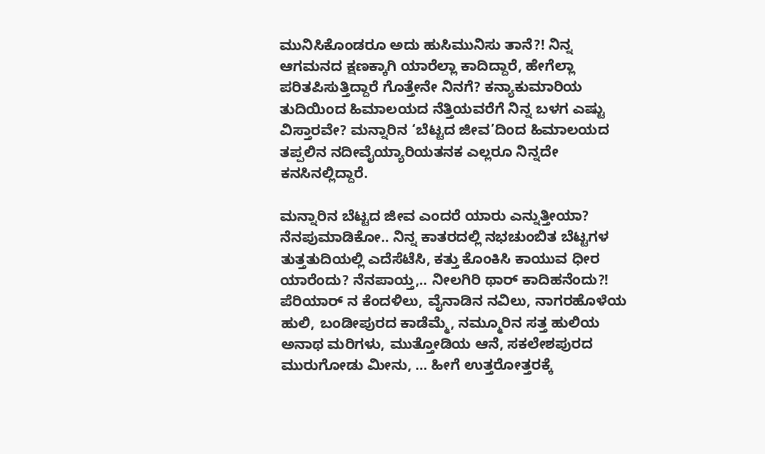ಮುನಿಸಿಕೊಂಡರೂ ಅದು ಹುಸಿಮುನಿಸು ತಾನೆ?! ನಿನ್ನ ಆಗಮನದ ಕ್ಷಣಕ್ಕಾಗಿ ಯಾರೆಲ್ಲಾ ಕಾದಿದ್ದಾರೆ, ಹೇಗೆಲ್ಲಾ ಪರಿತಪಿಸುತ್ತಿದ್ದಾರೆ ಗೊತ್ತೇನೇ ನಿನಗೆ? ಕನ್ಯಾಕುಮಾರಿಯ ತುದಿಯಿಂದ ಹಿಮಾಲಯದ ನೆತ್ತಿಯವರೆಗೆ ನಿನ್ನ ಬಳಗ ಎಷ್ಟು ವಿಸ್ತಾರವೇ? ಮನ್ನಾರಿನ ‘ಬೆಟ್ಟದ ಜೀವ’ದಿಂದ ಹಿಮಾಲಯದ ತಪ್ಪಲಿನ ನದೀವೈಯ್ಯಾರಿಯತನಕ ಎಲ್ಲರೂ ನಿನ್ನದೇ ಕನಸಿನಲ್ಲಿದ್ದಾರೆ.

ಮನ್ನಾರಿನ ಬೆಟ್ಟದ ಜೀವ ಎಂದರೆ ಯಾರು ಎನ್ನುತ್ತೀಯಾ? ನೆನಪುಮಾಡಿಕೋ.. ನಿನ್ನ ಕಾತರದಲ್ಲಿ ನಭಚುಂಬಿತ ಬೆಟ್ಟಗಳ ತುತ್ತತುದಿಯಲ್ಲಿ ಎದೆಸೆಟೆಸಿ, ಕತ್ತು ಕೊಂಕಿಸಿ ಕಾಯುವ ಧೀರ ಯಾರೆಂದು? ನೆನಪಾಯ್ತ,.. ನೀಲಗಿರಿ ಥಾರ್ ಕಾದಿಹನೆಂದು?! ಪೆರಿಯಾರ್ ನ ಕೆಂದಳಿಲು, ವೈನಾಡಿನ ನವಿಲು, ನಾಗರಹೊಳೆಯ ಹುಲಿ, ಬಂಡೀಪುರದ ಕಾಡೆಮ್ಮೆ, ನಮ್ಮೂರಿನ ಸತ್ತ ಹುಲಿಯ ಅನಾಥ ಮರಿಗಳು, ಮುತ್ತೋಡಿಯ ಆನೆ, ಸಕಲೇಶಪುರದ ಮುರುಗೋಡು ಮೀನು, … ಹೀಗೆ ಉತ್ತರೋತ್ತರಕ್ಕೆ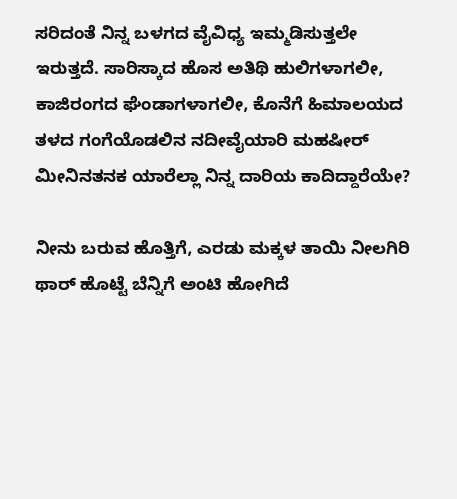ಸರಿದಂತೆ ನಿನ್ನ ಬಳಗದ ವೈವಿಧ್ಯ ಇಮ್ಮಡಿಸುತ್ತಲೇ ಇರುತ್ತದೆ. ಸಾರಿಸ್ಕಾದ ಹೊಸ ಅತಿಥಿ ಹುಲಿಗಳಾಗಲೀ, ಕಾಜಿರಂಗದ ಘೆಂಡಾಗಳಾಗಲೀ, ಕೊನೆಗೆ ಹಿಮಾಲಯದ ತಳದ ಗಂಗೆಯೊಡಲಿನ ನದೀವೈಯಾರಿ ಮಹಷೀರ್ ಮೀನಿನತನಕ ಯಾರೆಲ್ಲಾ ನಿನ್ನ ದಾರಿಯ ಕಾದಿದ್ದಾರೆಯೇ?

ನೀನು ಬರುವ ಹೊತ್ತಿಗೆ, ಎರಡು ಮಕ್ಕಳ ತಾಯಿ ನೀಲಗಿರಿ ಥಾರ್ ಹೊಟ್ಟೆ ಬೆನ್ನಿಗೆ ಅಂಟಿ ಹೋಗಿದೆ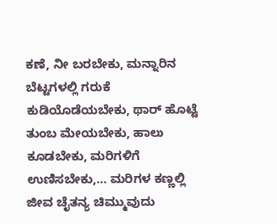ಕಣೆ, ನೀ ಬರಬೇಕು, ಮನ್ನಾರಿನ ಬೆಟ್ಟಗಳಲ್ಲಿ ಗರುಕೆ ಕುಡಿಯೊಡೆಯಬೇಕು, ಥಾರ್ ಹೊಟ್ಟೆ ತುಂಬ ಮೇಯಬೇಕು, ಹಾಲು ಕೂಡಬೇಕು, ಮರಿಗಳಿಗೆ ಉಣಿಸಬೇಕು,… ಮರಿಗಳ ಕಣ್ಣಲ್ಲಿ ಜೀವ ಚೈತನ್ಯ ಚಿಮ್ಮುವುದು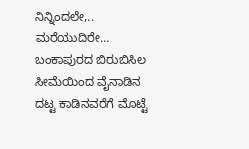ನಿನ್ನಿಂದಲೇ,.. ಮರೆಯುದಿರೇ… ಬಂಕಾಪುರದ ಬಿರುಬಿಸಿಲ ಸೀಮೆಯಿಂದ ವೈನಾಡಿನ ದಟ್ಟ ಕಾಡಿನವರೆಗೆ ಮೊಟ್ಟೆ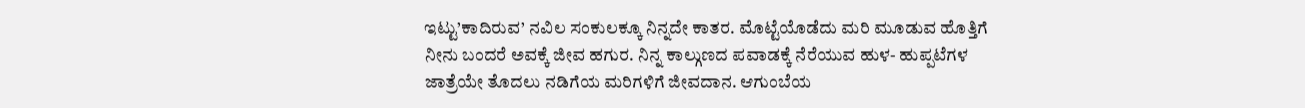ಇಟ್ಟು’ಕಾದಿರುವ’ ನವಿಲ ಸಂಕುಲಕ್ಕೂ ನಿನ್ನದೇ ಕಾತರ. ಮೊಟ್ಟೆಯೊಡೆದು ಮರಿ ಮೂಡುವ ಹೊತ್ತಿಗೆ ನೀನು ಬಂದರೆ ಅವಕ್ಕೆ ಜೀವ ಹಗುರ. ನಿನ್ನ ಕಾಲ್ಗುಣದ ಪವಾಡಕ್ಕೆ ನೆರೆಯುವ ಹುಳ- ಹುಪ್ಪಟೆಗಳ ಜಾತ್ರೆಯೇ ತೊದಲು ನಡಿಗೆಯ ಮರಿಗಳಿಗೆ ಜೀವದಾನ. ಆಗುಂಬೆಯ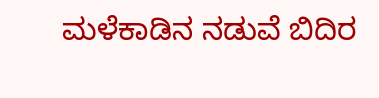ಮಳೆಕಾಡಿನ ನಡುವೆ ಬಿದಿರ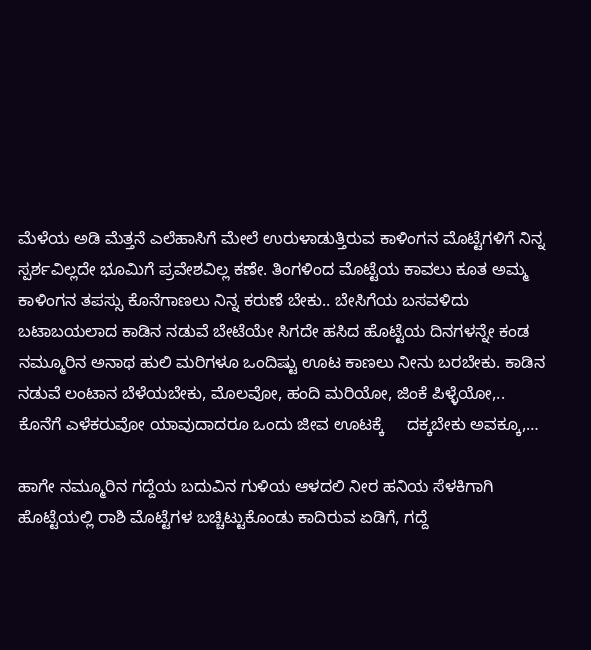ಮೆಳೆಯ ಅಡಿ ಮೆತ್ತನೆ ಎಲೆಹಾಸಿಗೆ ಮೇಲೆ ಉರುಳಾಡುತ್ತಿರುವ ಕಾಳಿಂಗನ ಮೊಟ್ಟೆಗಳಿಗೆ ನಿನ್ನ ಸ್ಪರ್ಶವಿಲ್ಲದೇ ಭೂಮಿಗೆ ಪ್ರವೇಶವಿಲ್ಲ ಕಣೇ. ತಿಂಗಳಿಂದ ಮೊಟ್ಟೆಯ ಕಾವಲು ಕೂತ ಅಮ್ಮ ಕಾಳಿಂಗನ ತಪಸ್ಸು ಕೊನೆಗಾಣಲು ನಿನ್ನ ಕರುಣೆ ಬೇಕು.. ಬೇಸಿಗೆಯ ಬಸವಳಿದು ಬಟಾಬಯಲಾದ ಕಾಡಿನ ನಡುವೆ ಬೇಟೆಯೇ ಸಿಗದೇ ಹಸಿದ ಹೊಟ್ಟೆಯ ದಿನಗಳನ್ನೇ ಕಂಡ ನಮ್ಮೂರಿನ ಅನಾಥ ಹುಲಿ ಮರಿಗಳೂ ಒಂದಿಷ್ಟು ಊಟ ಕಾಣಲು ನೀನು ಬರಬೇಕು. ಕಾಡಿನ ನಡುವೆ ಲಂಟಾನ ಬೆಳೆಯಬೇಕು, ಮೊಲವೋ, ಹಂದಿ ಮರಿಯೋ, ಜಿಂಕೆ ಪಿಳ್ಳೆಯೋ,.. ಕೊನೆಗೆ ಎಳೆಕರುವೋ ಯಾವುದಾದರೂ ಒಂದು ಜೀವ ಊಟಕ್ಕೆ     ದಕ್ಕಬೇಕು ಅವಕ್ಕೂ,…

ಹಾಗೇ ನಮ್ಮೂರಿನ ಗದ್ದೆಯ ಬದುವಿನ ಗುಳಿಯ ಆಳದಲಿ ನೀರ ಹನಿಯ ಸೆಳಕಿಗಾಗಿ ಹೊಟ್ಟೆಯಲ್ಲಿ ರಾಶಿ ಮೊಟ್ಟೆಗಳ ಬಚ್ಚಿಟ್ಟುಕೊಂಡು ಕಾದಿರುವ ಏಡಿಗೆ, ಗದ್ದೆ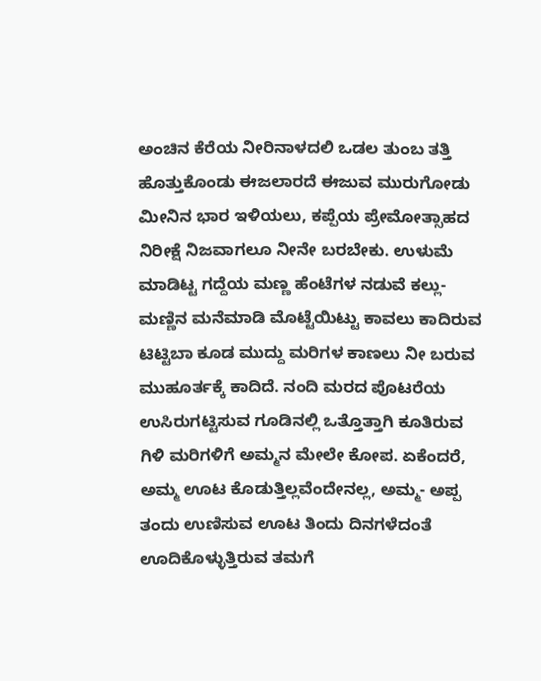ಅಂಚಿನ ಕೆರೆಯ ನೀರಿನಾಳದಲಿ ಒಡಲ ತುಂಬ ತತ್ತಿ ಹೊತ್ತುಕೊಂಡು ಈಜಲಾರದೆ ಈಜುವ ಮುರುಗೋಡು ಮೀನಿನ ಭಾರ ಇಳಿಯಲು, ಕಪ್ಪೆಯ ಪ್ರೇಮೋತ್ಸಾಹದ ನಿರೀಕ್ಷೆ ನಿಜವಾಗಲೂ ನೀನೇ ಬರಬೇಕು. ಉಳುಮೆ ಮಾಡಿಟ್ಟ ಗದ್ದೆಯ ಮಣ್ಣ ಹೆಂಟೆಗಳ ನಡುವೆ ಕಲ್ಲು- ಮಣ್ಣಿನ ಮನೆಮಾಡಿ ಮೊಟ್ಟೆಯಿಟ್ಟು ಕಾವಲು ಕಾದಿರುವ ಟಿಟ್ಟಿಬಾ ಕೂಡ ಮುದ್ದು ಮರಿಗಳ ಕಾಣಲು ನೀ ಬರುವ ಮುಹೂರ್ತಕ್ಕೆ ಕಾದಿದೆ. ನಂದಿ ಮರದ ಪೊಟರೆಯ ಉಸಿರುಗಟ್ಟಿಸುವ ಗೂಡಿನಲ್ಲಿ ಒತ್ತೊತ್ತಾಗಿ ಕೂತಿರುವ ಗಿಳಿ ಮರಿಗಳಿಗೆ ಅಮ್ಮನ ಮೇಲೇ ಕೋಪ. ಏಕೆಂದರೆ, ಅಮ್ಮ ಊಟ ಕೊಡುತ್ತಿಲ್ಲವೆಂದೇನಲ್ಲ, ಅಮ್ಮ- ಅಪ್ಪ ತಂದು ಉಣಿಸುವ ಊಟ ತಿಂದು ದಿನಗಳೆದಂತೆ ಊದಿಕೊಳ್ಳುತ್ತಿರುವ ತಮಗೆ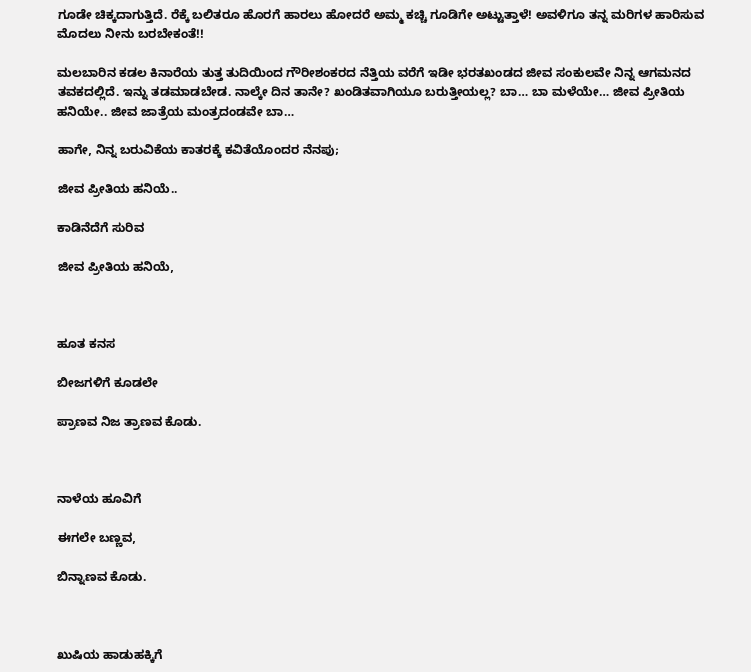ಗೂಡೇ ಚಿಕ್ಕದಾಗುತ್ತಿದೆ. ರೆಕ್ಕೆ ಬಲಿತರೂ ಹೊರಗೆ ಹಾರಲು ಹೋದರೆ ಅಮ್ಮ ಕಚ್ಚಿ ಗೂಡಿಗೇ ಅಟ್ಟುತ್ತಾಳೆ! ಅವಳಿಗೂ ತನ್ನ ಮರಿಗಳ ಹಾರಿಸುವ ಮೊದಲು ನೀನು ಬರಬೇಕಂತೆ!!

ಮಲಬಾರಿನ ಕಡಲ ಕಿನಾರೆಯ ತುತ್ತ ತುದಿಯಿಂದ ಗೌರೀಶಂಕರದ ನೆತ್ತಿಯ ವರೆಗೆ ಇಡೀ ಭರತಖಂಡದ ಜೀವ ಸಂಕುಲವೇ ನಿನ್ನ ಆಗಮನದ ತವಕದಲ್ಲಿದೆ. ಇನ್ನು ತಡಮಾಡಬೇಡ. ನಾಲ್ಕೇ ದಿನ ತಾನೇ? ಖಂಡಿತವಾಗಿಯೂ ಬರುತ್ತೀಯಲ್ಲ? ಬಾ… ಬಾ ಮಳೆಯೇ… ಜೀವ ಪ್ರೀತಿಯ ಹನಿಯೇ.. ಜೀವ ಜಾತ್ರೆಯ ಮಂತ್ರದಂಡವೇ ಬಾ…

ಹಾಗೇ, ನಿನ್ನ ಬರುವಿಕೆಯ ಕಾತರಕ್ಕೆ ಕವಿತೆಯೊಂದರ ನೆನಪು;

ಜೀವ ಪ್ರೀತಿಯ ಹನಿಯೆ..

ಕಾಡಿನೆದೆಗೆ ಸುರಿವ

ಜೀವ ಪ್ರೀತಿಯ ಹನಿಯೆ,



ಹೂತ ಕನಸ

ಬೀಜಗಳಿಗೆ ಕೂಡಲೇ

ಪ್ರಾಣವ ನಿಜ ತ್ರಾಣವ ಕೊಡು.



ನಾಳೆಯ ಹೂವಿಗೆ

ಈಗಲೇ ಬಣ್ಣವ,

ಬಿನ್ನಾಣವ ಕೊಡು.



ಖುಷಿಯ ಹಾಡುಹಕ್ಕಿಗೆ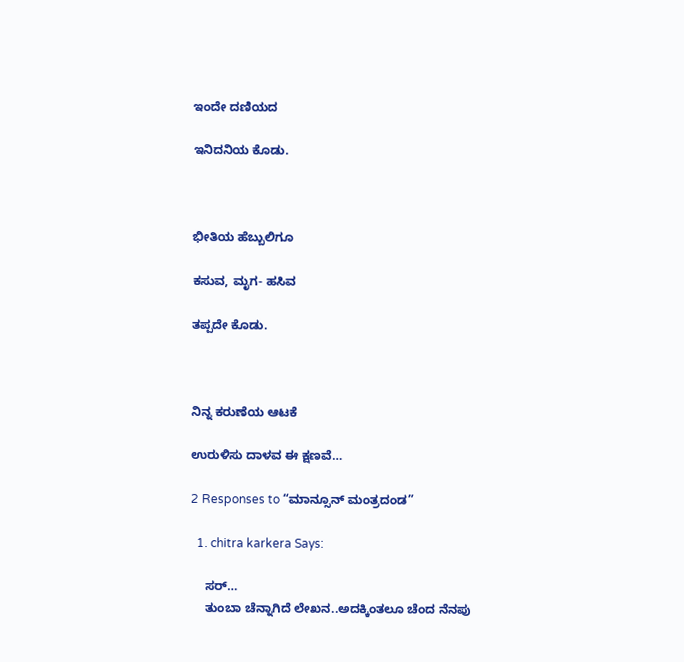ಇಂದೇ ದಣಿಯದ

ಇನಿದನಿಯ ಕೊಡು.



ಭೀತಿಯ ಹೆಬ್ಬುಲಿಗೂ

ಕಸುವ, ಮೃಗ- ಹಸಿವ

ತಪ್ಪದೇ ಕೊಡು.



ನಿನ್ನ ಕರುಣೆಯ ಆಟಕೆ

ಉರುಳಿಸು ದಾಳವ ಈ ಕ್ಷಣವೆ…

2 Responses to “ಮಾನ್ಸೂನ್ ಮಂತ್ರದಂಡ”

  1. chitra karkera Says:

    ಸರ್…
    ತುಂಬಾ ಚೆನ್ನಾಗಿದೆ ಲೇಖನ..ಅದಕ್ಕಿಂತಲೂ ಚೆಂದ ನೆನಪು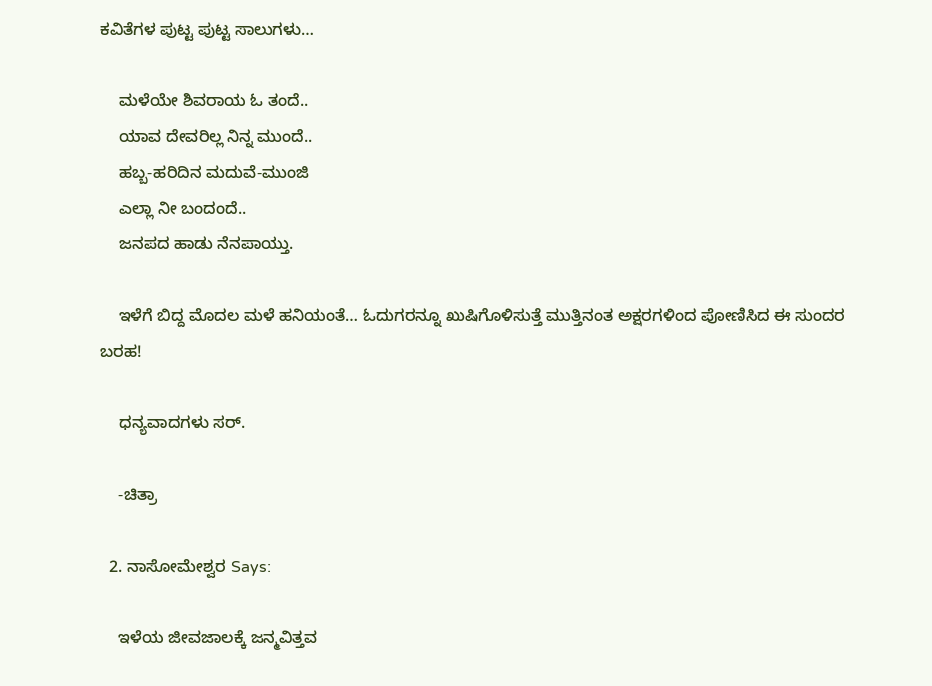ಕವಿತೆಗಳ ಪುಟ್ಟ ಪುಟ್ಟ ಸಾಲುಗಳು…

    ಮಳೆಯೇ ಶಿವರಾಯ ಓ ತಂದೆ..
    ಯಾವ ದೇವರಿಲ್ಲ ನಿನ್ನ ಮುಂದೆ..
    ಹಬ್ಬ-ಹರಿದಿನ ಮದುವೆ-ಮುಂಜಿ
    ಎಲ್ಲಾ ನೀ ಬಂದಂದೆ..
    ಜನಪದ ಹಾಡು ನೆನಪಾಯ್ತು.

    ಇಳೆಗೆ ಬಿದ್ದ ಮೊದಲ ಮಳೆ ಹನಿಯಂತೆ… ಓದುಗರನ್ನೂ ಖುಷಿಗೊಳಿಸುತ್ತೆ ಮುತ್ತಿನಂತ ಅಕ್ಷರಗಳಿಂದ ಪೋಣಿಸಿದ ಈ ಸುಂದರ ಬರಹ!

    ಧನ್ಯವಾದಗಳು ಸರ್.

    -ಚಿತ್ರಾ

  2. ನಾಸೋಮೇಶ್ವರ Says:

    ಇಳೆಯ ಜೀವಜಾಲಕ್ಕೆ ಜನ್ಮವಿತ್ತವ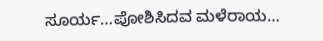ಸೂರ್ಯ…ಪೋಶಿಸಿದವ ಮಳೆರಾಯ…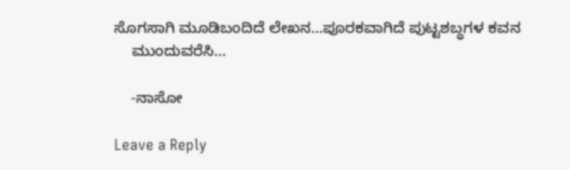ಸೊಗಸಾಗಿ ಮೂಡಿಬಂದಿದೆ ಲೇಖನ…ಪೂರಕವಾಗಿದೆ ಪುಟ್ಟಶಬ್ಧಗಳ ಕವನ
    ಮುಂದುವರೆಸಿ…

    -ನಾಸೋ

Leave a Reply